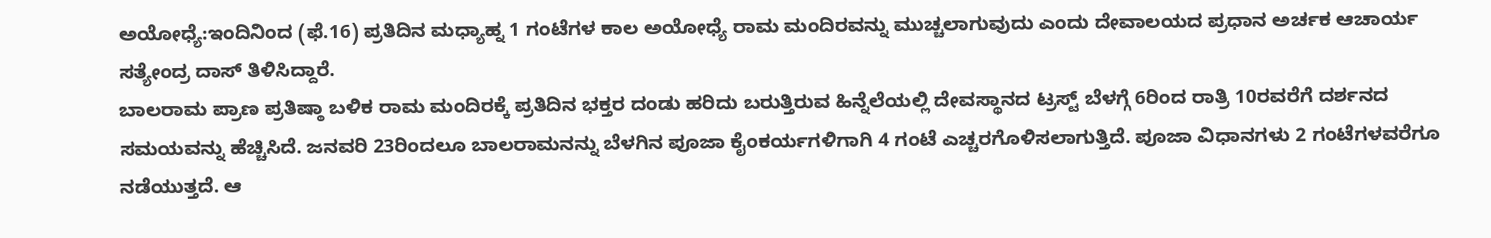ಅಯೋಧ್ಯೆ:ಇಂದಿನಿಂದ (ಫೆ.16) ಪ್ರತಿದಿನ ಮಧ್ಯಾಹ್ನ 1 ಗಂಟೆಗಳ ಕಾಲ ಅಯೋಧ್ಯೆ ರಾಮ ಮಂದಿರವನ್ನು ಮುಚ್ಚಲಾಗುವುದು ಎಂದು ದೇವಾಲಯದ ಪ್ರಧಾನ ಅರ್ಚಕ ಆಚಾರ್ಯ ಸತ್ಯೇಂದ್ರ ದಾಸ್ ತಿಳಿಸಿದ್ದಾರೆ.
ಬಾಲರಾಮ ಪ್ರಾಣ ಪ್ರತಿಷ್ಠಾ ಬಳಿಕ ರಾಮ ಮಂದಿರಕ್ಕೆ ಪ್ರತಿದಿನ ಭಕ್ತರ ದಂಡು ಹರಿದು ಬರುತ್ತಿರುವ ಹಿನ್ನೆಲೆಯಲ್ಲಿ ದೇವಸ್ಥಾನದ ಟ್ರಸ್ಟ್ ಬೆಳಗ್ಗೆ 6ರಿಂದ ರಾತ್ರಿ 10ರವರೆಗೆ ದರ್ಶನದ ಸಮಯವನ್ನು ಹೆಚ್ಚಿಸಿದೆ. ಜನವರಿ 23ರಿಂದಲೂ ಬಾಲರಾಮನನ್ನು ಬೆಳಗಿನ ಪೂಜಾ ಕೈಂಕರ್ಯಗಳಿಗಾಗಿ 4 ಗಂಟೆ ಎಚ್ಚರಗೊಳಿಸಲಾಗುತ್ತಿದೆ. ಪೂಜಾ ವಿಧಾನಗಳು 2 ಗಂಟೆಗಳವರೆಗೂ ನಡೆಯುತ್ತದೆ. ಆ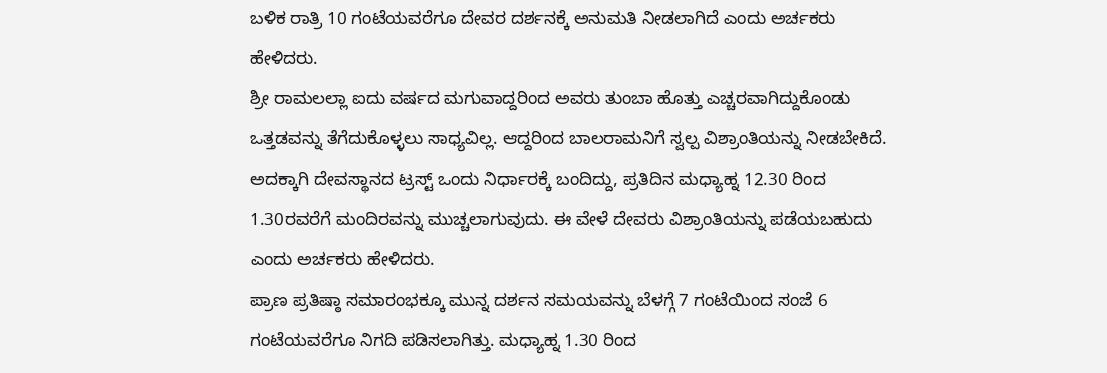ಬಳಿಕ ರಾತ್ರಿ 10 ಗಂಟೆಯವರೆಗೂ ದೇವರ ದರ್ಶನಕ್ಕೆ ಅನುಮತಿ ನೀಡಲಾಗಿದೆ ಎಂದು ಅರ್ಚಕರು ಹೇಳಿದರು.
ಶ್ರೀ ರಾಮಲಲ್ಲಾ ಐದು ವರ್ಷದ ಮಗುವಾದ್ದರಿಂದ ಅವರು ತುಂಬಾ ಹೊತ್ತು ಎಚ್ಚರವಾಗಿದ್ದುಕೊಂಡು ಒತ್ತಡವನ್ನು ತೆಗೆದುಕೊಳ್ಳಲು ಸಾಧ್ಯವಿಲ್ಲ. ಆದ್ದರಿಂದ ಬಾಲರಾಮನಿಗೆ ಸ್ವಲ್ಪ ವಿಶ್ರಾಂತಿಯನ್ನು ನೀಡಬೇಕಿದೆ. ಅದಕ್ಕಾಗಿ ದೇವಸ್ಥಾನದ ಟ್ರಸ್ಟ್ ಒಂದು ನಿರ್ಧಾರಕ್ಕೆ ಬಂದಿದ್ದು, ಪ್ರತಿದಿನ ಮಧ್ಯಾಹ್ನ 12.30 ರಿಂದ 1.30ರವರೆಗೆ ಮಂದಿರವನ್ನು ಮುಚ್ಚಲಾಗುವುದು. ಈ ವೇಳೆ ದೇವರು ವಿಶ್ರಾಂತಿಯನ್ನು ಪಡೆಯಬಹುದು ಎಂದು ಅರ್ಚಕರು ಹೇಳಿದರು.
ಪ್ರಾಣ ಪ್ರತಿಷ್ಠಾ ಸಮಾರಂಭಕ್ಕೂ ಮುನ್ನ ದರ್ಶನ ಸಮಯವನ್ನು ಬೆಳಗ್ಗೆ 7 ಗಂಟೆಯಿಂದ ಸಂಜೆ 6 ಗಂಟೆಯವರೆಗೂ ನಿಗದಿ ಪಡಿಸಲಾಗಿತ್ತು. ಮಧ್ಯಾಹ್ನ 1.30 ರಿಂದ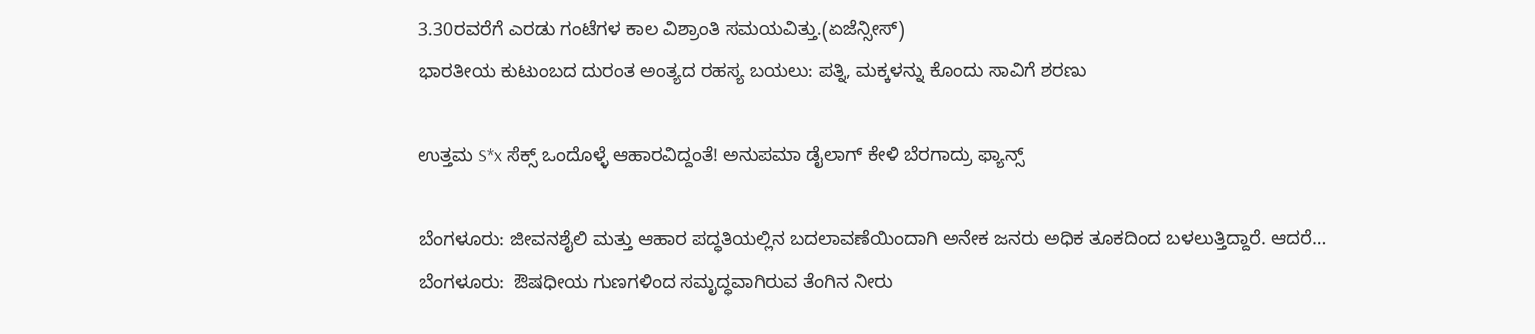3.30ರವರೆಗೆ ಎರಡು ಗಂಟೆಗಳ ಕಾಲ ವಿಶ್ರಾಂತಿ ಸಮಯವಿತ್ತು.(ಏಜೆನ್ಸೀಸ್)
ಭಾರತೀಯ ಕುಟುಂಬದ ದುರಂತ ಅಂತ್ಯದ ರಹಸ್ಯ ಬಯಲು: ಪತ್ನಿ, ಮಕ್ಕಳನ್ನು ಕೊಂದು ಸಾವಿಗೆ ಶರಣು

ಉತ್ತಮ S*x ಸೆಕ್ಸ್ ಒಂದೊಳ್ಳೆ ಆಹಾರವಿದ್ದಂತೆ! ಅನುಪಮಾ ಡೈಲಾಗ್ ಕೇಳಿ ಬೆರಗಾದ್ರು ಫ್ಯಾನ್ಸ್

ಬೆಂಗಳೂರು: ಜೀವನಶೈಲಿ ಮತ್ತು ಆಹಾರ ಪದ್ಧತಿಯಲ್ಲಿನ ಬದಲಾವಣೆಯಿಂದಾಗಿ ಅನೇಕ ಜನರು ಅಧಿಕ ತೂಕದಿಂದ ಬಳಲುತ್ತಿದ್ದಾರೆ. ಆದರೆ…
ಬೆಂಗಳೂರು:  ಔಷಧೀಯ ಗುಣಗಳಿಂದ ಸಮೃದ್ಧವಾಗಿರುವ ತೆಂಗಿನ ನೀರು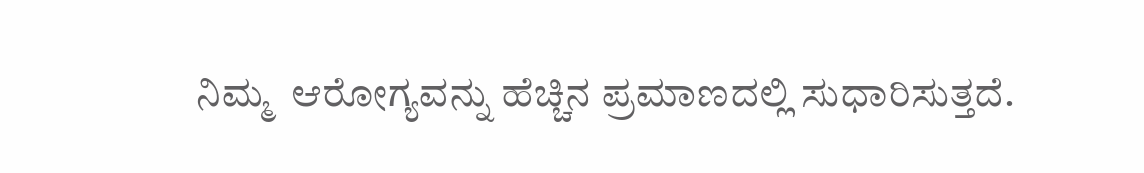ನಿಮ್ಮ  ಆರೋಗ್ಯವನ್ನು ಹೆಚ್ಚಿನ ಪ್ರಮಾಣದಲ್ಲಿ ಸುಧಾರಿಸುತ್ತದೆ.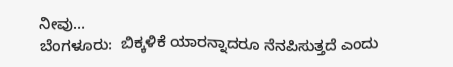ನೀವು…
ಬೆಂಗಳೂರು:  ಬಿಕ್ಕಳಿಕೆ ಯಾರನ್ನಾದರೂ ನೆನಪಿಸುತ್ತದೆ ಎಂದು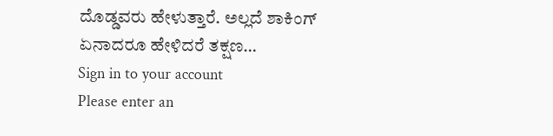ದೊಡ್ಡವರು ಹೇಳುತ್ತಾರೆ. ಅಲ್ಲದೆ ಶಾಕಿಂಗ್ ಏನಾದರೂ ಹೇಳಿದರೆ ತಕ್ಷಣ…
Sign in to your account
Please enter an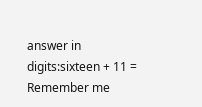answer in digits:sixteen + 11 =
Remember me